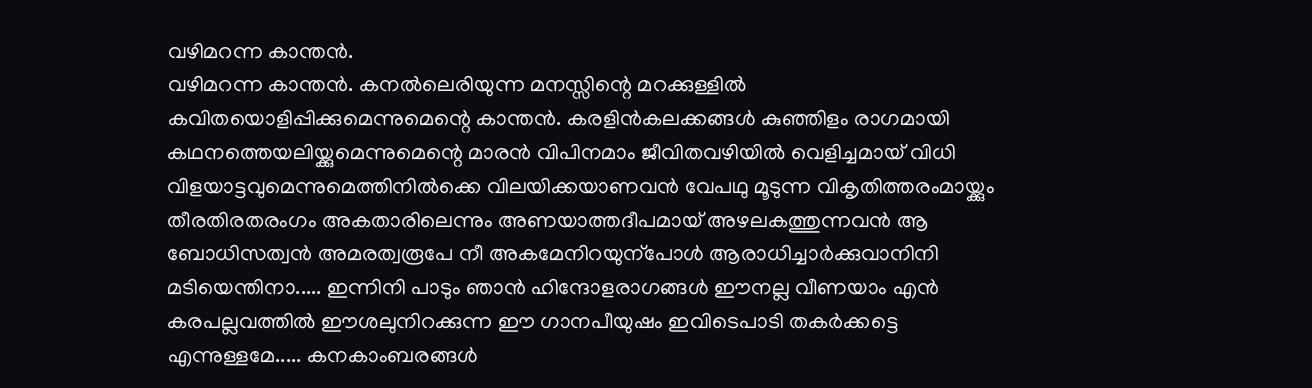വഴിമറന്ന കാന്തൻ.
വഴിമറന്ന കാന്തൻ. കനൽലെരിയുന്ന മനസ്സിന്റെ മറക്കുള്ളിൽ കവിതയൊളിപ്പിക്കുമെന്നുമെന്റെ കാന്തൻ. കരളിൻകലക്കങ്ങൾ കുഞ്ഞിളം രാഗമായി കഥനത്തെയലിയ്ക്കുമെന്നുമെന്റെ മാരൻ വിപിനമാം ജീവിതവഴിയിൽ വെളിച്ചമായ് വിധി വിളയാട്ടവുമെന്നുമെത്തിനിൽക്കെ വിലയിക്കയാണവൻ വേപഥു മൂടുന്ന വികൃതിത്തരംമായ്ക്കും തീരതിരതരംഗം അകതാരിലെന്നും അണയാത്തദീപമായ് അഴലകത്തുന്നവൻ ആ ബോധിസത്വൻ അമരത്വരൂപേ നീ അകമേനിറയുന്പോൾ ആരാധിച്ചാർക്കുവാനിനി മടിയെന്തിനാ..... ഇന്നിനി പാടും ഞാൻ ഹിന്ദോളരാഗങ്ങൾ ഈനല്ല വീണയാം എൻ കരപല്ലവത്തിൽ ഈശലുനിറക്കുന്ന ഈ ഗാനപീയുഷം ഇവിടെപാടി തകർക്കട്ടെ എന്നുള്ളമേ..... കനകാംബരങ്ങൾ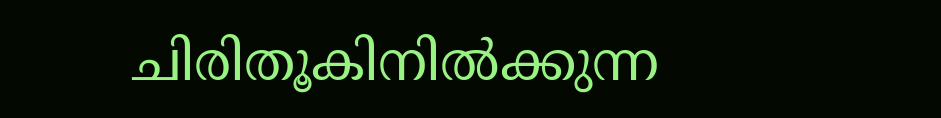ചിരിതൂകിനിൽക്കുന്ന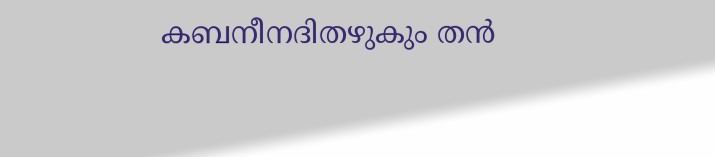കബനീനദിതഴുകും തൻ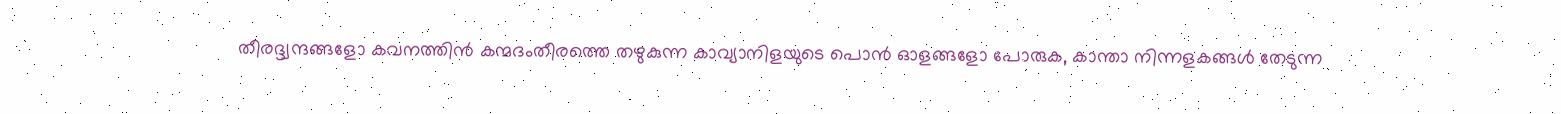തീരദ്ദ്വന്ദങ്ങളോ കവനത്തിൻ കന്മദംതീരത്തെ തഴുകുന്ന കാവ്യാനിളയുടെ പൊൻ ഓളങ്ങളോ പോരുക, കാന്താ നിന്നളകങ്ങൾ തേടുന്ന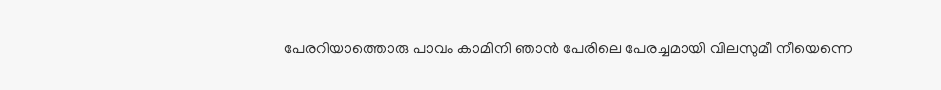പേരറിയാത്തൊരു പാവം കാമിനി ഞാൻ പേരിലെ പേരച്ചമായി വിലസുമീ നീയെന്നെ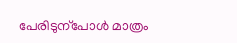പേരിടുന്പോൾ മാത്രം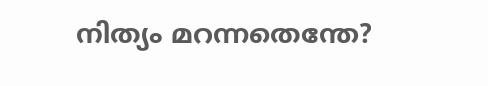നിത്യം മറന്നതെന്തേ?